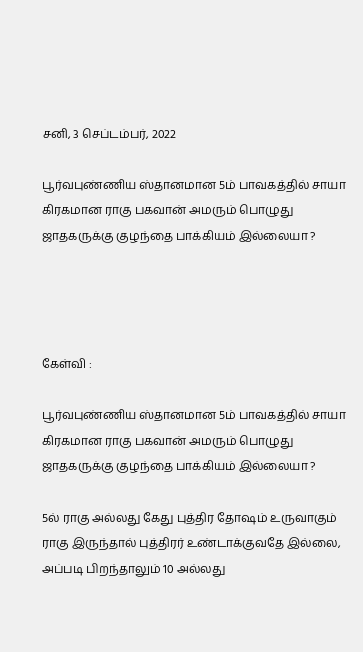சனி, 3 செப்டம்பர், 2022

பூர்வபுண்ணிய ஸ்தானமான 5ம் பாவகத்தில் சாயா கிரகமான ராகு பகவான் அமரும் பொழுது ஜாதகருக்கு குழந்தை பாக்கியம் இல்லையா ?




கேள்வி :

பூர்வபுண்ணிய ஸ்தானமான 5ம் பாவகத்தில் சாயா கிரகமான ராகு பகவான் அமரும் பொழுது ஜாதகருக்கு குழந்தை பாக்கியம் இல்லையா ?

5ல் ராகு அல்லது கேது புத்திர தோஷம் உருவாகும் ராகு இருந்தால் புத்திரர் உண்டாக்குவதே இல்லை, அப்படி பிறந்தாலும் 10 அல்லது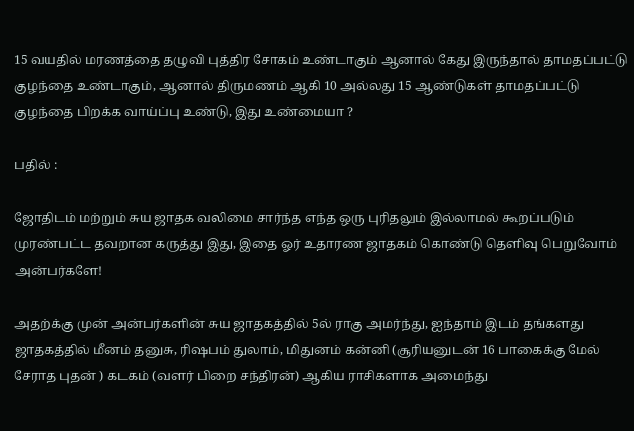15 வயதில் மரணத்தை தழுவி புத்திர சோகம் உண்டாகும் ஆனால் கேது இருந்தால் தாமதப்பட்டு குழந்தை உண்டாகும், ஆனால் திருமணம் ஆகி 10 அல்லது 15 ஆண்டுகள் தாமதப்பட்டு குழந்தை பிறக்க வாய்ப்பு உண்டு, இது உண்மையா ?

பதில் :

ஜோதிடம் மற்றும் சுய ஜாதக வலிமை சார்ந்த எந்த ஒரு புரிதலும் இல்லாமல் கூறப்படும் முரண்பட்ட தவறான கருத்து இது, இதை ஓர் உதாரண ஜாதகம் கொண்டு தெளிவு பெறுவோம் அன்பர்களே!

அதற்க்கு முன் அன்பர்களின் சுய ஜாதகத்தில் 5ல் ராகு அமர்ந்து, ஐந்தாம் இடம் தங்களது ஜாதகத்தில் மீனம் தனுசு, ரிஷபம் துலாம், மிதுனம் கன்னி (சூரியனுடன் 16 பாகைக்கு மேல் சேராத புதன் ) கடகம் (வளர் பிறை சந்திரன்) ஆகிய ராசிகளாக அமைந்து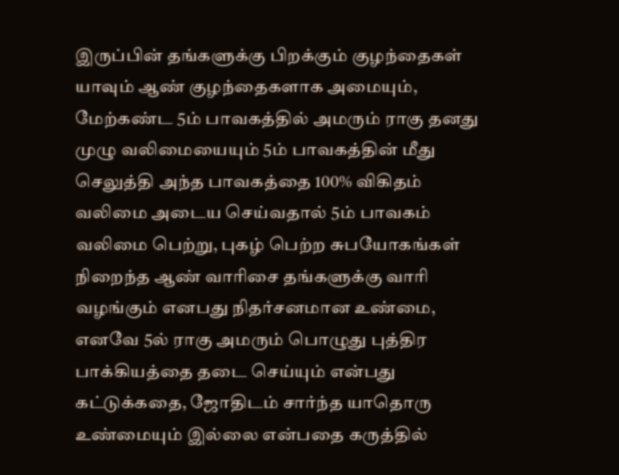இருப்பின் தங்களுக்கு பிறக்கும் குழந்தைகள் யாவும் ஆண் குழந்தைகளாக அமையும், மேற்கண்ட 5ம் பாவகத்தில் அமரும் ராகு தனது முழு வலிமையையும் 5ம் பாவகத்தின் மீது செலுத்தி அந்த பாவகத்தை 100% விகிதம் வலிமை அடைய செய்வதால் 5ம் பாவகம் வலிமை பெற்று, புகழ் பெற்ற சுபயோகங்கள் நிறைந்த ஆண் வாரிசை தங்களுக்கு வாரி வழங்கும் எனபது நிதர்சனமான உண்மை, எனவே 5ல் ராகு அமரும் பொழுது புத்திர பாக்கியத்தை தடை செய்யும் என்பது கட்டுக்கதை, ஜோதிடம் சார்ந்த யாதொரு உண்மையும் இல்லை என்பதை கருத்தில்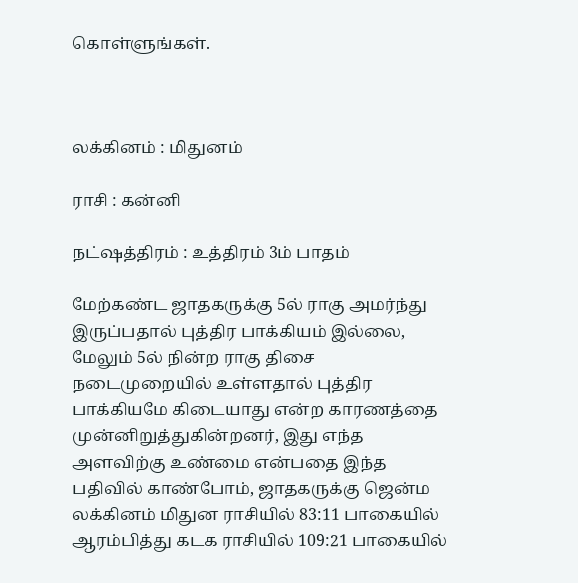கொள்ளுங்கள்.



லக்கினம் : மிதுனம்

ராசி : கன்னி

நட்ஷத்திரம் : உத்திரம் 3ம் பாதம்

மேற்கண்ட ஜாதகருக்கு 5ல் ராகு அமர்ந்து இருப்பதால் புத்திர பாக்கியம் இல்லை, மேலும் 5ல் நின்ற ராகு திசை நடைமுறையில் உள்ளதால் புத்திர பாக்கியமே கிடையாது என்ற காரணத்தை முன்னிறுத்துகின்றனர், இது எந்த  அளவிற்கு உண்மை என்பதை இந்த பதிவில் காண்போம், ஜாதகருக்கு ஜென்ம லக்கினம் மிதுன ராசியில் 83:11 பாகையில் ஆரம்பித்து கடக ராசியில் 109:21 பாகையில்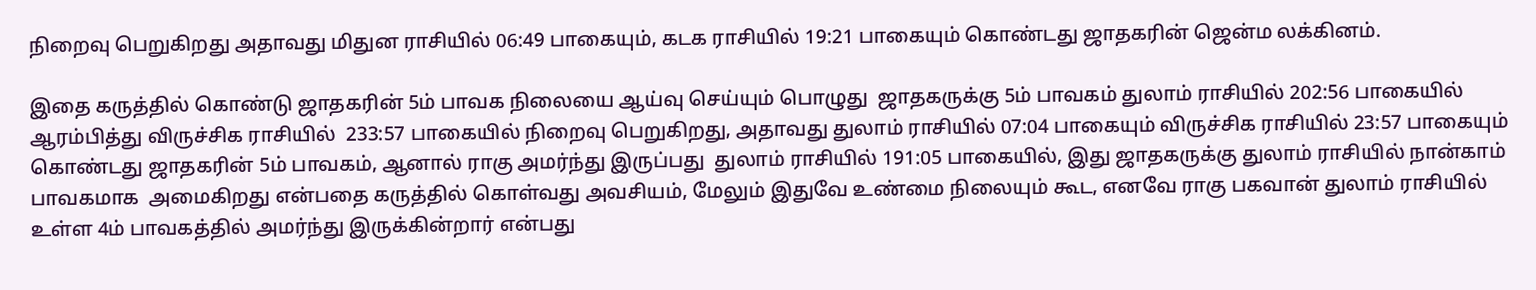நிறைவு பெறுகிறது அதாவது மிதுன ராசியில் 06:49 பாகையும், கடக ராசியில் 19:21 பாகையும் கொண்டது ஜாதகரின் ஜென்ம லக்கினம்.

இதை கருத்தில் கொண்டு ஜாதகரின் 5ம் பாவக நிலையை ஆய்வு செய்யும் பொழுது  ஜாதகருக்கு 5ம் பாவகம் துலாம் ராசியில் 202:56 பாகையில் ஆரம்பித்து விருச்சிக ராசியில்  233:57 பாகையில் நிறைவு பெறுகிறது, அதாவது துலாம் ராசியில் 07:04 பாகையும் விருச்சிக ராசியில் 23:57 பாகையும் கொண்டது ஜாதகரின் 5ம் பாவகம், ஆனால் ராகு அமர்ந்து இருப்பது  துலாம் ராசியில் 191:05 பாகையில், இது ஜாதகருக்கு துலாம் ராசியில் நான்காம் பாவகமாக  அமைகிறது என்பதை கருத்தில் கொள்வது அவசியம், மேலும் இதுவே உண்மை நிலையும் கூட, எனவே ராகு பகவான் துலாம் ராசியில் உள்ள 4ம் பாவகத்தில் அமர்ந்து இருக்கின்றார் என்பது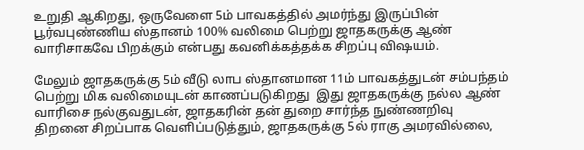உறுதி ஆகிறது, ஒருவேளை 5ம் பாவகத்தில் அமர்ந்து இருப்பின் பூர்வபுண்ணிய ஸ்தானம் 100% வலிமை பெற்று ஜாதகருக்கு ஆண் வாரிசாகவே பிறக்கும் என்பது கவனிக்கத்தக்க சிறப்பு விஷயம்.

மேலும் ஜாதகருக்கு 5ம் வீடு லாப ஸ்தானமான 11ம் பாவகத்துடன் சம்பந்தம் பெற்று மிக வலிமையுடன் காணப்படுகிறது  இது ஜாதகருக்கு நல்ல ஆண் வாரிசை நல்குவதுடன், ஜாதகரின் தன் துறை சார்ந்த நுண்ணறிவு திறனை சிறப்பாக வெளிப்படுத்தும், ஜாதகருக்கு 5ல் ராகு அமரவில்லை,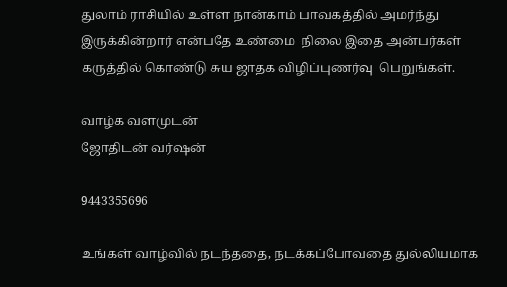துலாம் ராசியில் உள்ள நான்காம் பாவகத்தில் அமர்ந்து இருக்கின்றார் என்பதே உண்மை  நிலை இதை அன்பர்கள் கருத்தில் கொண்டு சுய ஜாதக விழிப்புணர்வு  பெறுங்கள்.

வாழ்க வளமுடன்
ஜோதிடன் வர்ஷன்

9443355696

உங்கள் வாழ்வில் நடந்ததை, நடக்கப்போவதை துல்லியமாக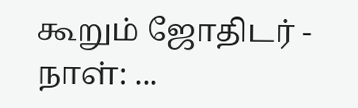கூறும் ஜோதிடர் - நாள்: ...